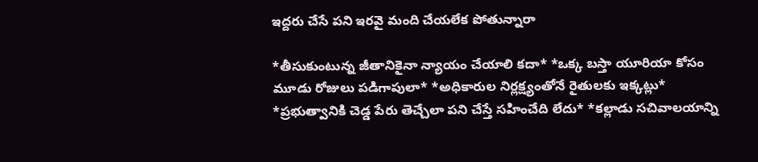ఇద్దరు చేసే పని ఇరవై మంది చేయలేక పోతున్నారా

*తీసుకుంటున్న జీతానికైనా న్యాయం చేయాలి కదా* *ఒక్క బస్తా యూరియా కోసం మూడు రోజులు పడిగాపులా* *అధికారుల నిర్లక్ష్యంతోనే రైతులకు ఇక్కట్లు* *ప్రభుత్వానికి చెడ్డ పేరు తెచ్చేలా పని చేస్తే సహించేది లేదు* *కల్లాడు సచివాలయాన్ని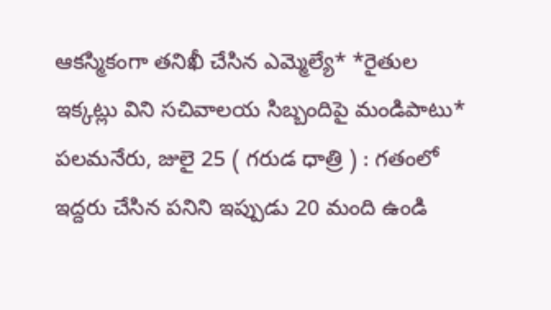ఆకస్మికంగా తనిఖీ చేసిన ఎమ్మెల్యే* *రైతుల ఇక్కట్లు విని సచివాలయ సిబ్బందిపై మండిపాటు* పలమనేరు, జులై 25 ( గరుడ ధాత్రి ) : గతంలో ఇద్దరు చేసిన పనిని ఇప్పుడు 20 మంది ఉండి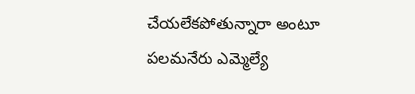చేయలేకపోతున్నారా అంటూ పలమనేరు ఎమ్మెల్యే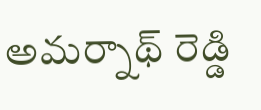అమర్నాథ్ రెడ్డి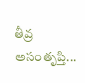తీవ్ర అసంతృప్తి...